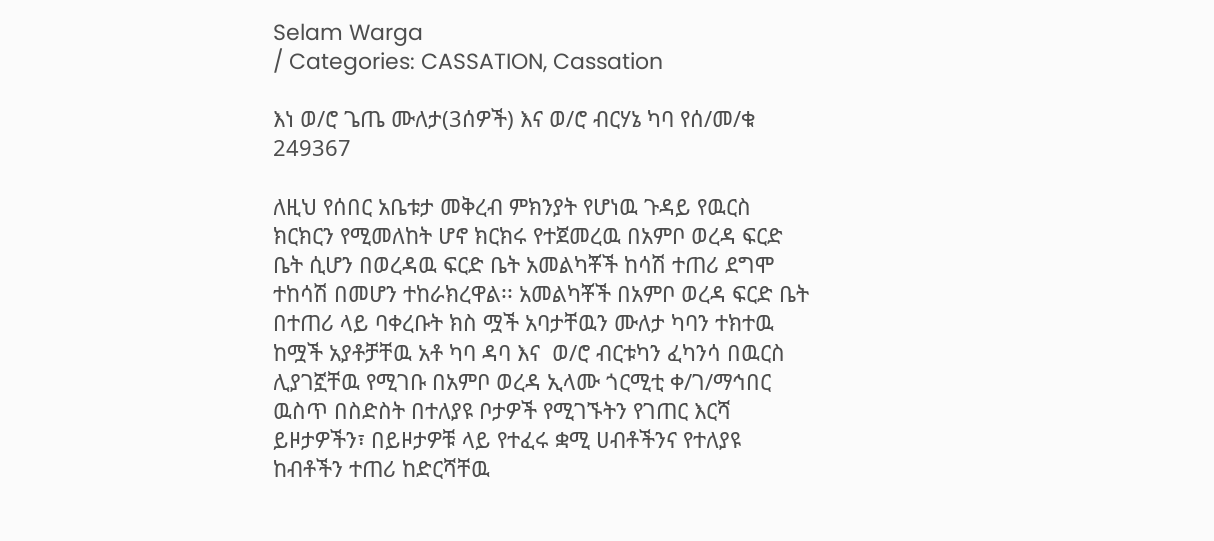Selam Warga
/ Categories: CASSATION, Cassation

እነ ወ/ሮ ጌጤ ሙለታ(3ሰዎች) እና ወ/ሮ ብርሃኔ ካባ የሰ/መ/ቁ 249367

ለዚህ የሰበር አቤቱታ መቅረብ ምክንያት የሆነዉ ጉዳይ የዉርስ ክርክርን የሚመለከት ሆኖ ክርክሩ የተጀመረዉ በአምቦ ወረዳ ፍርድ ቤት ሲሆን በወረዳዉ ፍርድ ቤት አመልካቾች ከሳሽ ተጠሪ ደግሞ ተከሳሽ በመሆን ተከራክረዋል፡፡ አመልካቾች በአምቦ ወረዳ ፍርድ ቤት በተጠሪ ላይ ባቀረቡት ክስ ሟች አባታቸዉን ሙለታ ካባን ተክተዉ ከሟች አያቶቻቸዉ አቶ ካባ ዳባ እና  ወ/ሮ ብርቱካን ፈካንሳ በዉርስ ሊያገኟቸዉ የሚገቡ በአምቦ ወረዳ ኢላሙ ጎርሚቲ ቀ/ገ/ማኅበር ዉስጥ በስድስት በተለያዩ ቦታዎች የሚገኙትን የገጠር እርሻ ይዞታዎችን፣ በይዞታዎቹ ላይ የተፈሩ ቋሚ ሀብቶችንና የተለያዩ ከብቶችን ተጠሪ ከድርሻቸዉ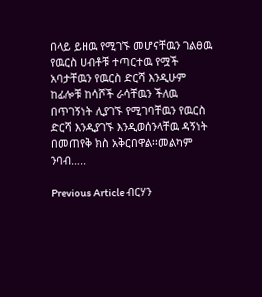በላይ ይዘዉ የሚገኙ መሆናቸዉን ገልፀዉ የዉርስ ሀብቶቹ ተጣርተዉ የሟች አባታቸዉን የዉርስ ድርሻ እንዲሁም ከፊሎቹ ከሳሾች ራሳቸዉን ችለዉ በጥገኝነት ሊያገኙ የሚገባቸዉን የዉርስ ድርሻ እንዲያገኙ እንዲወሰንላቸዉ ዳኝነት በመጠየቅ ክስ አቅርበዋል፡፡መልካም ንባብ…..

Previous Article ብርሃን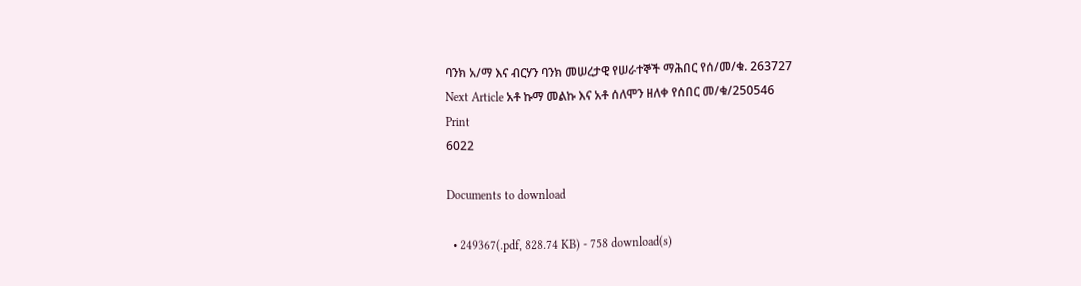ባንክ አ/ማ እና ብርሃን ባንክ መሠረታዊ የሠራተኞች ማሕበር የሰ/መ/ቁ. 263727
Next Article አቶ ኩማ መልኩ እና አቶ ሰለሞን ዘለቀ የሰበር መ/ቁ/250546
Print
6022

Documents to download

  • 249367(.pdf, 828.74 KB) - 758 download(s)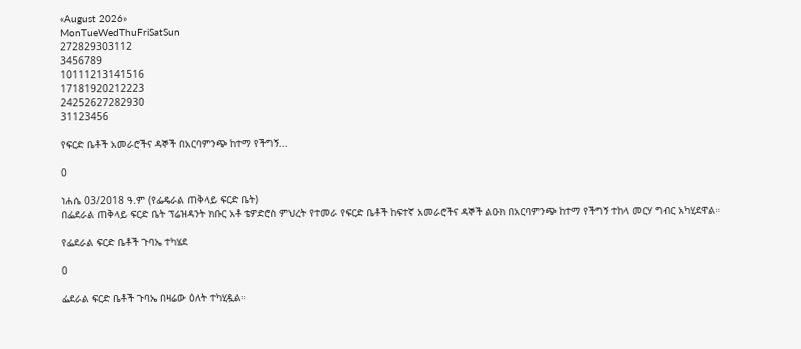«August 2026»
MonTueWedThuFriSatSun
272829303112
3456789
10111213141516
17181920212223
24252627282930
31123456

የፍርድ ቤቶች አመራሮችና ዳኞች በአርባምንጭ ከተማ የችግኝ...

0

ነሐሴ 03/2018 ዓ.ም (የፌዴራል ጠቅላይ ፍርድ ቤት)
በፌደራል ጠቅላይ ፍርድ ቤት ፕሬዝዳንት ክቡር አቶ ቴዎድሮስ ምህረት የተመራ የፍርድ ቤቶች ከፍተኛ አመራሮችና ዳኞች ልዑክ በአርባምንጭ ከተማ የችግኝ ተከላ መርሃ ግብር አካሂደዋል።

የፌደራል ፍርድ ቤቶች ጉባኤ ተካሄደ

0

ፌደራል ፍርድ ቤቶች ጉባኤ በዛሬው ዕለት ተካሂዷል።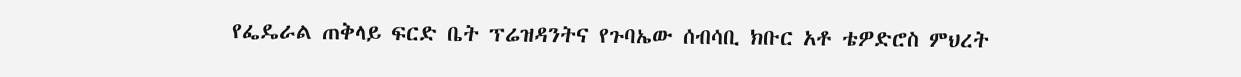የፌዴራል ጠቅላይ ፍርድ ቤት ፕሬዝዳንትና የጉባኤው ሰብሳቢ ክቡር አቶ ቴዎድሮስ ምህረት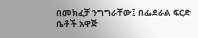በመክፈቻ ንግግራቸው፤ በፌደራል ፍርድ ቤቶች አዋጅ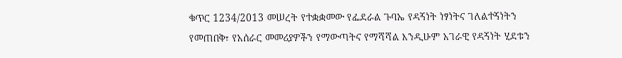ቁጥር 1234/2013 መሠረት የተቋቋመው የፌደራል ጉባኤ የዳኝነት ነፃነትና ገለልተኝነትን የመጠበቅ፣ የአሰራር መመሪያዎችን የማውጣትና የማሻሻል እንዲሁም አገራዊ የዳኝነት ሂደቱን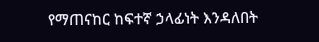የማጠናከር ከፍተኛ ኃላፊነት እንዳለበት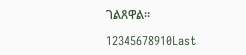ገልጸዋል።

12345678910Last